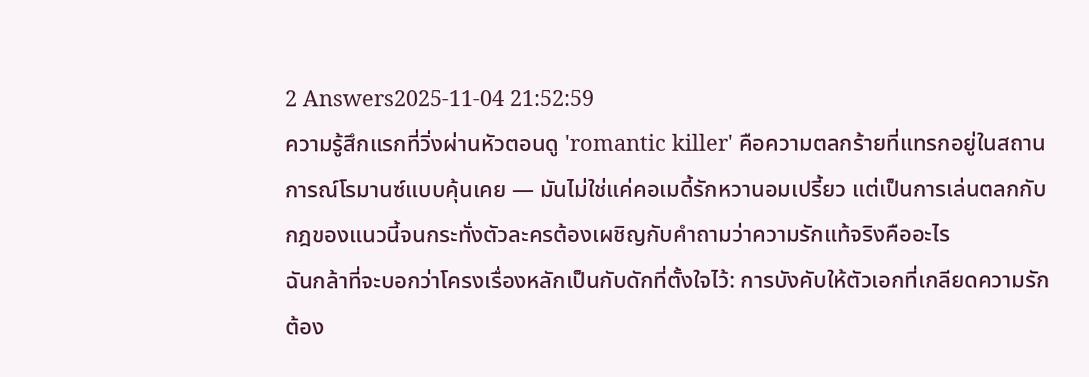2 Answers2025-11-04 21:52:59
ความรู้สึกแรกที่วิ่งผ่านหัวตอนดู 'romantic killer' คือความตลกร้ายที่แทรกอยู่ในสถานการณ์โรมานซ์แบบคุ้นเคย — มันไม่ใช่แค่คอเมดี้รักหวานอมเปรี้ยว แต่เป็นการเล่นตลกกับกฎของแนวนี้จนกระทั่งตัวละครต้องเผชิญกับคำถามว่าความรักแท้จริงคืออะไร
ฉันกล้าที่จะบอกว่าโครงเรื่องหลักเป็นกับดักที่ตั้งใจไว้: การบังคับให้ตัวเอกที่เกลียดความรักต้อง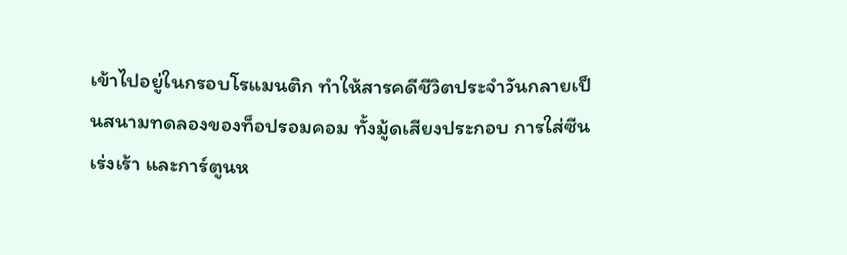เข้าไปอยู่ในกรอบโรแมนติก ทำให้สารคดีชีวิตประจำวันกลายเป็นสนามทดลองของท็อปรอมคอม ทั้งมู้ดเสียงประกอบ การใส่ซีนเร่งเร้า และการ์ตูนห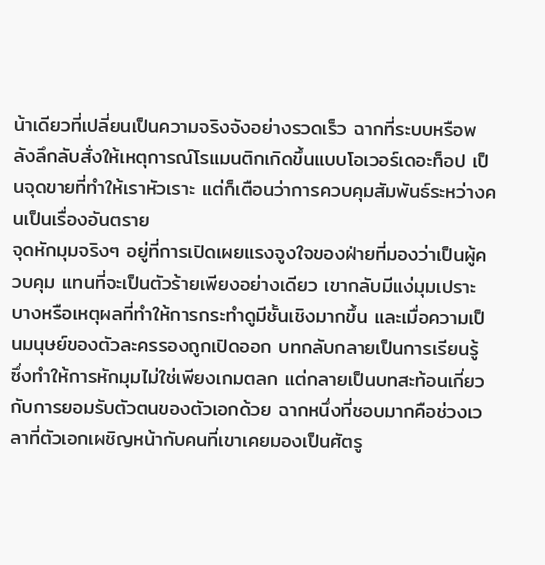น้าเดียวที่เปลี่ยนเป็นความจริงจังอย่างรวดเร็ว ฉากที่ระบบหรือพลังลึกลับสั่งให้เหตุการณ์โรแมนติกเกิดขึ้นแบบโอเวอร์เดอะท็อป เป็นจุดขายที่ทำให้เราหัวเราะ แต่ก็เตือนว่าการควบคุมสัมพันธ์ระหว่างคนเป็นเรื่องอันตราย
จุดหักมุมจริงๆ อยู่ที่การเปิดเผยแรงจูงใจของฝ่ายที่มองว่าเป็นผู้ควบคุม แทนที่จะเป็นตัวร้ายเพียงอย่างเดียว เขากลับมีแง่มุมเปราะบางหรือเหตุผลที่ทำให้การกระทำดูมีชั้นเชิงมากขึ้น และเมื่อความเป็นมนุษย์ของตัวละครรองถูกเปิดออก บทกลับกลายเป็นการเรียนรู้ ซึ่งทำให้การหักมุมไม่ใช่เพียงเกมตลก แต่กลายเป็นบทสะท้อนเกี่ยวกับการยอมรับตัวตนของตัวเอกด้วย ฉากหนึ่งที่ชอบมากคือช่วงเวลาที่ตัวเอกเผชิญหน้ากับคนที่เขาเคยมองเป็นศัตรู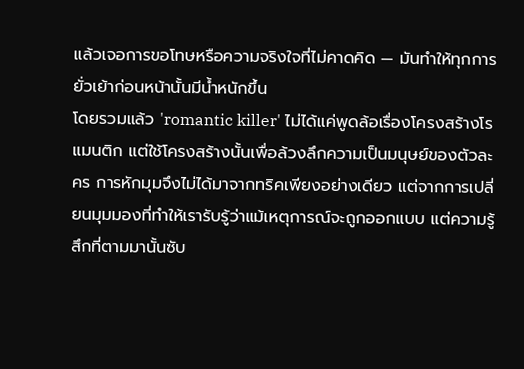แล้วเจอการขอโทษหรือความจริงใจที่ไม่คาดคิด — มันทำให้ทุกการยั่วเย้าก่อนหน้านั้นมีน้ำหนักขึ้น
โดยรวมแล้ว 'romantic killer' ไม่ได้แค่พูดล้อเรื่องโครงสร้างโรแมนติก แต่ใช้โครงสร้างนั้นเพื่อล้วงลึกความเป็นมนุษย์ของตัวละคร การหักมุมจึงไม่ได้มาจากทริคเพียงอย่างเดียว แต่จากการเปลี่ยนมุมมองที่ทำให้เรารับรู้ว่าแม้เหตุการณ์จะถูกออกแบบ แต่ความรู้สึกที่ตามมานั้นซับ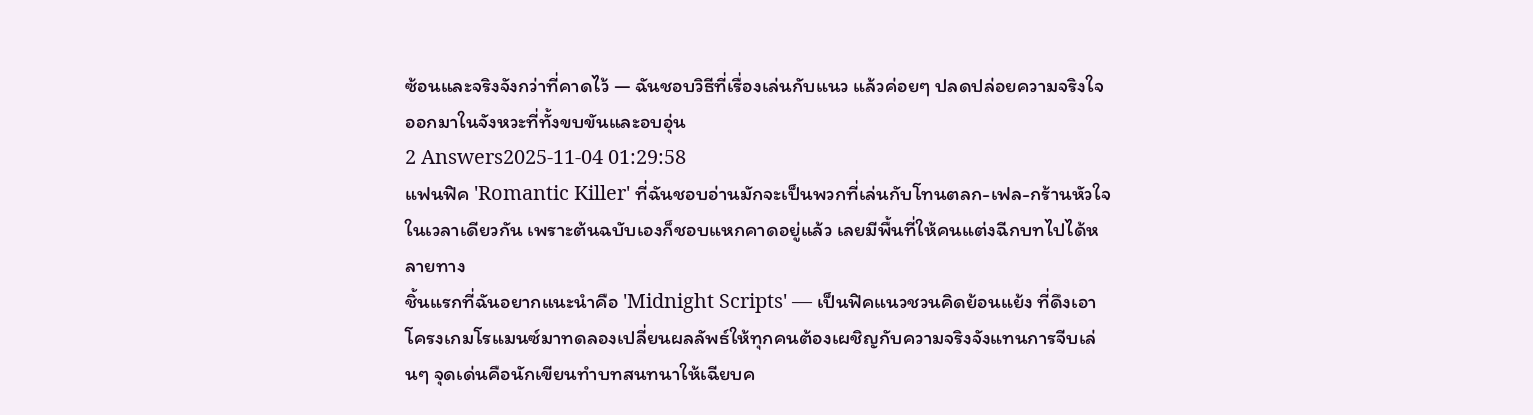ซ้อนและจริงจังกว่าที่คาดไว้ — ฉันชอบวิธีที่เรื่องเล่นกับแนว แล้วค่อยๆ ปลดปล่อยความจริงใจออกมาในจังหวะที่ทั้งขบขันและอบอุ่น
2 Answers2025-11-04 01:29:58
แฟนฟิค 'Romantic Killer' ที่ฉันชอบอ่านมักจะเป็นพวกที่เล่นกับโทนตลก-เฟล-กร้านหัวใจในเวลาเดียวกัน เพราะต้นฉบับเองก็ชอบแหกคาดอยู่แล้ว เลยมีพื้นที่ให้คนแต่งฉีกบทไปได้หลายทาง
ชิ้นแรกที่ฉันอยากแนะนำคือ 'Midnight Scripts' — เป็นฟิคแนวชวนคิดย้อนแย้ง ที่ดึงเอาโครงเกมโรแมนซ์มาทดลองเปลี่ยนผลลัพธ์ให้ทุกคนต้องเผชิญกับความจริงจังแทนการจีบเล่นๆ จุดเด่นคือนักเขียนทำบทสนทนาให้เฉียบค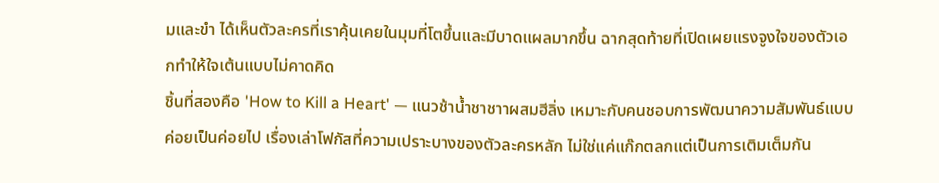มและขำ ได้เห็นตัวละครที่เราคุ้นเคยในมุมที่โตขึ้นและมีบาดแผลมากขึ้น ฉากสุดท้ายที่เปิดเผยแรงจูงใจของตัวเอกทำให้ใจเต้นแบบไม่คาดคิด
ชิ้นที่สองคือ 'How to Kill a Heart' — แนวช้าน้ำชาชาาผสมฮีลิ่ง เหมาะกับคนชอบการพัฒนาความสัมพันธ์แบบค่อยเป็นค่อยไป เรื่องเล่าโฟกัสที่ความเปราะบางของตัวละครหลัก ไม่ใช่แค่แก๊กตลกแต่เป็นการเติมเต็มกัน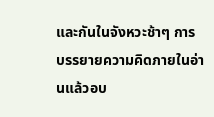และกันในจังหวะช้าๆ การบรรยายความคิดภายในอ่านแล้วอบ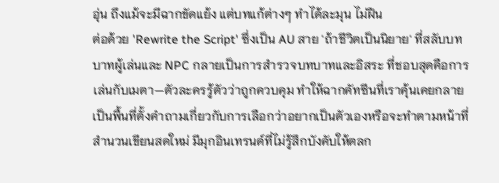อุ่น ถึงแม้จะมีฉากขัดแย้ง แต่บทแก้ต่างๆ ทำได้ละมุน ไม่ฝืน
ต่อด้วย 'Rewrite the Script' ซึ่งเป็น AU สาย 'ถ้าชีวิตเป็นนิยาย' ที่สลับบทบาทผู้เล่นและ NPC กลายเป็นการสำรวจบทบาทและอิสระ ที่ชอบสุดคือการเล่นกับเมตา—ตัวละครรู้ตัวว่าถูกควบคุม ทำให้ฉากคัทซีนที่เราคุ้นเคยกลายเป็นพื้นที่ตั้งคำถามเกี่ยวกับการเลือกว่าอยากเป็นตัวเองหรือจะทำตามหน้าที่ สำนวนเขียนสดใหม่ มีมุกอินเทรนด์ที่ไม่รู้สึกบังคับให้ตลก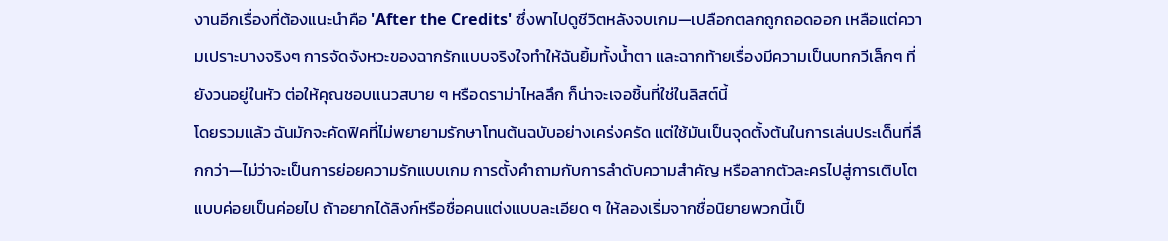งานอีกเรื่องที่ต้องแนะนำคือ 'After the Credits' ซึ่งพาไปดูชีวิตหลังจบเกม—เปลือกตลกถูกถอดออก เหลือแต่ความเปราะบางจริงๆ การจัดจังหวะของฉากรักแบบจริงใจทำให้ฉันยิ้มทั้งน้ำตา และฉากท้ายเรื่องมีความเป็นบทกวีเล็กๆ ที่ยังวนอยู่ในหัว ต่อให้คุณชอบแนวสบาย ๆ หรือดราม่าไหลลึก ก็น่าจะเจอชิ้นที่ใช่ในลิสต์นี้
โดยรวมแล้ว ฉันมักจะคัดฟิคที่ไม่พยายามรักษาโทนต้นฉบับอย่างเคร่งครัด แต่ใช้มันเป็นจุดตั้งต้นในการเล่นประเด็นที่ลึกกว่า—ไม่ว่าจะเป็นการย่อยความรักแบบเกม การตั้งคำถามกับการลำดับความสำคัญ หรือลากตัวละครไปสู่การเติบโตแบบค่อยเป็นค่อยไป ถ้าอยากได้ลิงก์หรือชื่อคนแต่งแบบละเอียด ๆ ให้ลองเริ่มจากชื่อนิยายพวกนี้เป็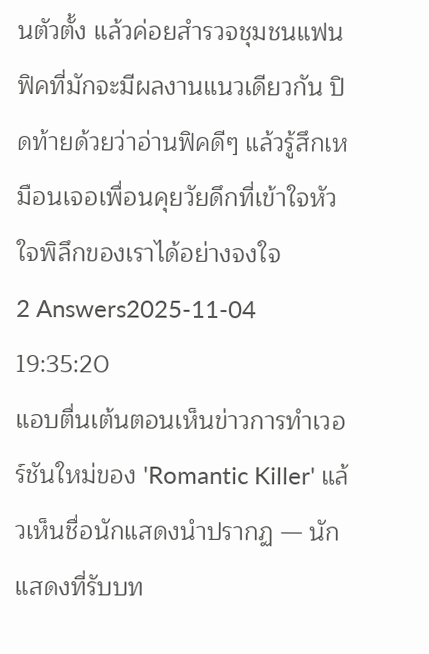นตัวตั้ง แล้วค่อยสำรวจชุมชนแฟนฟิคที่มักจะมีผลงานแนวเดียวกัน ปิดท้ายด้วยว่าอ่านฟิคดีๆ แล้วรู้สึกเหมือนเจอเพื่อนคุยวัยดึกที่เข้าใจหัวใจพิลึกของเราได้อย่างจงใจ
2 Answers2025-11-04 19:35:20
แอบตื่นเต้นตอนเห็นข่าวการทำเวอร์ชันใหม่ของ 'Romantic Killer' แล้วเห็นชื่อนักแสดงนำปรากฏ — นักแสดงที่รับบท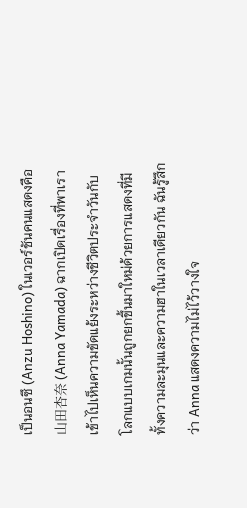เป็นอนซึ (Anzu Hoshino) ในเวอร์ชันคนแสดงคือ 山田杏奈 (Anna Yamada) ฉากเปิดเรื่องที่พาเราเข้าไปเห็นความขัดแย้งระหว่างชีวิตประจำวันกับโลกแบบเกมนั้นถูกยกขึ้นมาใหม่ด้วยการแสดงที่มีทั้งความละมุนและความฮาในเวลาเดียวกัน ฉันรู้สึกว่า Anna แสดงความไม่ไว้วางใจ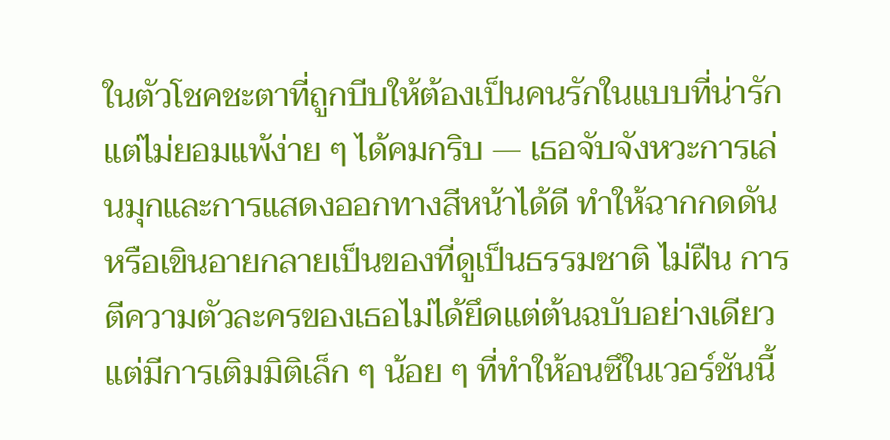ในตัวโชคชะตาที่ถูกบีบให้ต้องเป็นคนรักในแบบที่น่ารักแต่ไม่ยอมแพ้ง่าย ๆ ได้คมกริบ — เธอจับจังหวะการเล่นมุกและการแสดงออกทางสีหน้าได้ดี ทำให้ฉากกดดันหรือเขินอายกลายเป็นของที่ดูเป็นธรรมชาติ ไม่ฝืน การตีความตัวละครของเธอไม่ได้ยึดแต่ต้นฉบับอย่างเดียว แต่มีการเติมมิติเล็ก ๆ น้อย ๆ ที่ทำให้อนซึในเวอร์ชันนี้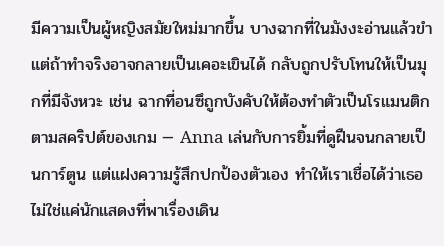มีความเป็นผู้หญิงสมัยใหม่มากขึ้น บางฉากที่ในมังงะอ่านแล้วขำ แต่ถ้าทำจริงอาจกลายเป็นเคอะเขินได้ กลับถูกปรับโทนให้เป็นมุกที่มีจังหวะ เช่น ฉากที่อนซึถูกบังคับให้ต้องทำตัวเป็นโรแมนติกตามสคริปต์ของเกม — Anna เล่นกับการยิ้มที่ดูฝืนจนกลายเป็นการ์ตูน แต่แฝงความรู้สึกปกป้องตัวเอง ทำให้เราเชื่อได้ว่าเธอไม่ใช่แค่นักแสดงที่พาเรื่องเดิน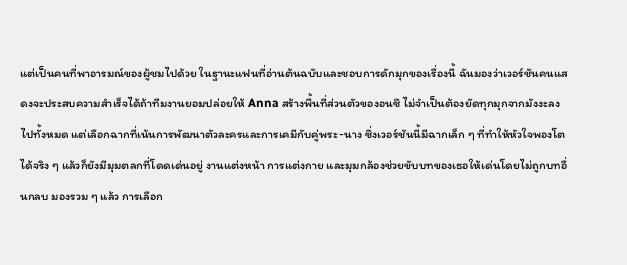แต่เป็นคนที่พาอารมณ์ของผู้ชมไปด้วย ในฐานะแฟนที่อ่านต้นฉบับและชอบการดักมุกของเรื่องนี้ ฉันมองว่าเวอร์ชันคนแสดงจะประสบความสำเร็จได้ถ้าทีมงานยอมปล่อยให้ Anna สร้างพื้นที่ส่วนตัวของอนซึ ไม่จำเป็นต้องยัดทุกมุกจากมังงะลงไปทั้งหมด แต่เลือกฉากที่เน้นการพัฒนาตัวละครและการเคมีกับคู่พระ-นาง ซึ่งเวอร์ชันนี้มีฉากเล็ก ๆ ที่ทำให้หัวใจพองโตได้จริง ๆ แล้วก็ยังมีมุมตลกที่โดดเด่นอยู่ งานแต่งหน้า การแต่งกาย และมุมกล้องช่วยขับบทของเธอให้เด่นโดยไม่ถูกบทอื่นกลบ มองรวม ๆ แล้ว การเลือก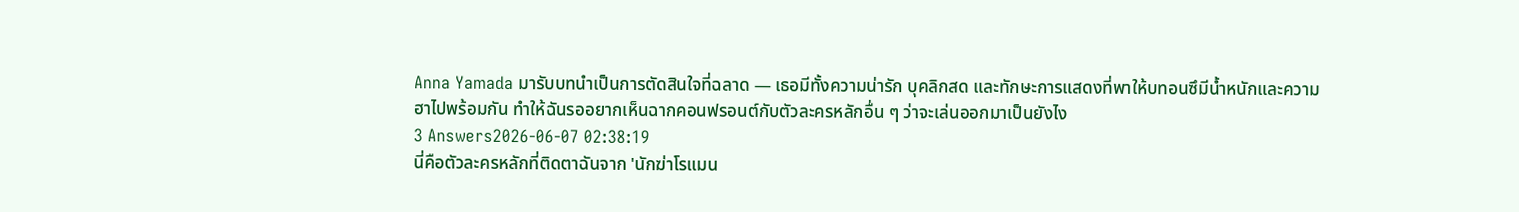Anna Yamada มารับบทนำเป็นการตัดสินใจที่ฉลาด — เธอมีทั้งความน่ารัก บุคลิกสด และทักษะการแสดงที่พาให้บทอนซึมีน้ำหนักและความฮาไปพร้อมกัน ทำให้ฉันรออยากเห็นฉากคอนฟรอนต์กับตัวละครหลักอื่น ๆ ว่าจะเล่นออกมาเป็นยังไง
3 Answers2026-06-07 02:38:19
นี่คือตัวละครหลักที่ติดตาฉันจาก 'นักฆ่าโรแมน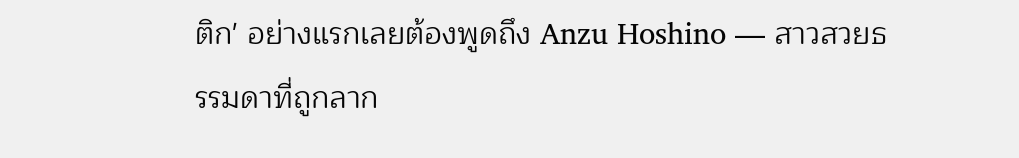ติก' อย่างแรกเลยต้องพูดถึง Anzu Hoshino — สาวสวยธรรมดาที่ถูกลาก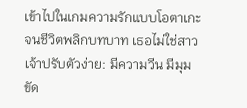เข้าไปในเกมความรักแบบโอตาเกะจนชีวิตพลิกบทบาท เธอไม่ใช่สาวเจ้าปรับตัวง่าย: มีความวีน มีมุมขัด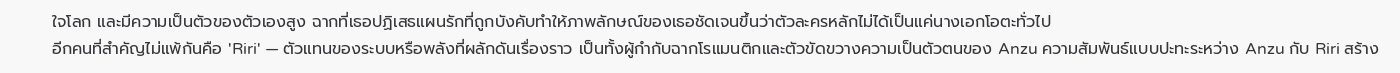ใจโลก และมีความเป็นตัวของตัวเองสูง ฉากที่เธอปฏิเสธแผนรักที่ถูกบังคับทำให้ภาพลักษณ์ของเธอชัดเจนขึ้นว่าตัวละครหลักไม่ได้เป็นแค่นางเอกโอตะทั่วไป
อีกคนที่สำคัญไม่แพ้กันคือ 'Riri' — ตัวแทนของระบบหรือพลังที่ผลักดันเรื่องราว เป็นทั้งผู้กำกับฉากโรแมนติกและตัวขัดขวางความเป็นตัวตนของ Anzu ความสัมพันธ์แบบปะทะระหว่าง Anzu กับ Riri สร้าง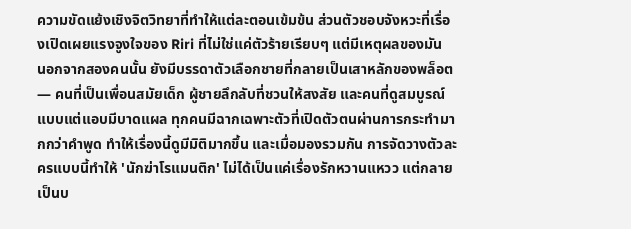ความขัดแย้งเชิงจิตวิทยาที่ทำให้แต่ละตอนเข้มข้น ส่วนตัวชอบจังหวะที่เรื่องเปิดเผยแรงจูงใจของ Riri ที่ไม่ใช่แค่ตัวร้ายเรียบๆ แต่มีเหตุผลของมัน
นอกจากสองคนนั้น ยังมีบรรดาตัวเลือกชายที่กลายเป็นเสาหลักของพล็อต — คนที่เป็นเพื่อนสมัยเด็ก ผู้ชายลึกลับที่ชวนให้สงสัย และคนที่ดูสมบูรณ์แบบแต่แอบมีบาดแผล ทุกคนมีฉากเฉพาะตัวที่เปิดตัวตนผ่านการกระทำมากกว่าคำพูด ทำให้เรื่องนี้ดูมีมิติมากขึ้น และเมื่อมองรวมกัน การจัดวางตัวละครแบบนี้ทำให้ 'นักฆ่าโรแมนติก' ไม่ได้เป็นแค่เรื่องรักหวานแหวว แต่กลายเป็นบ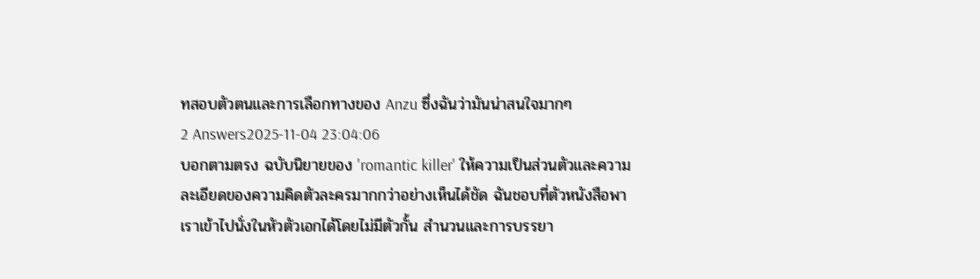ทสอบตัวตนและการเลือกทางของ Anzu ซึ่งฉันว่ามันน่าสนใจมากๆ
2 Answers2025-11-04 23:04:06
บอกตามตรง ฉบับนิยายของ 'romantic killer' ให้ความเป็นส่วนตัวและความละเอียดของความคิดตัวละครมากกว่าอย่างเห็นได้ชัด ฉันชอบที่ตัวหนังสือพาเราเข้าไปนั่งในหัวตัวเอกได้โดยไม่มีตัวกั้น สำนวนและการบรรยา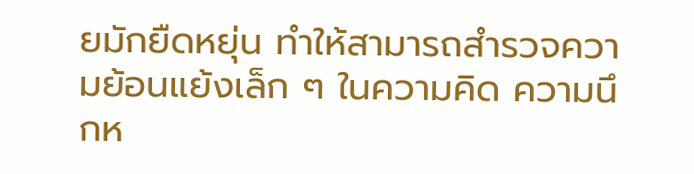ยมักยืดหยุ่น ทำให้สามารถสำรวจความย้อนแย้งเล็ก ๆ ในความคิด ความนึกห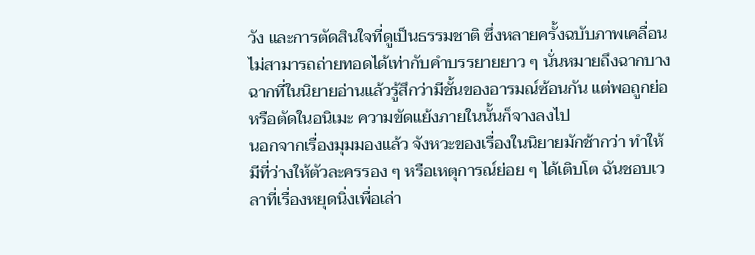วัง และการตัดสินใจที่ดูเป็นธรรมชาติ ซึ่งหลายครั้งฉบับภาพเคลื่อนไม่สามารถถ่ายทอดได้เท่ากับคำบรรยายยาว ๆ นั่นหมายถึงฉากบางฉากที่ในนิยายอ่านแล้วรู้สึกว่ามีชั้นของอารมณ์ซ้อนกัน แต่พอถูกย่อหรือตัดในอนิเมะ ความขัดแย้งภายในนั้นก็จางลงไป
นอกจากเรื่องมุมมองแล้ว จังหวะของเรื่องในนิยายมักช้ากว่า ทำให้มีที่ว่างให้ตัวละครรอง ๆ หรือเหตุการณ์ย่อย ๆ ได้เติบโต ฉันชอบเวลาที่เรื่องหยุดนิ่งเพื่อเล่า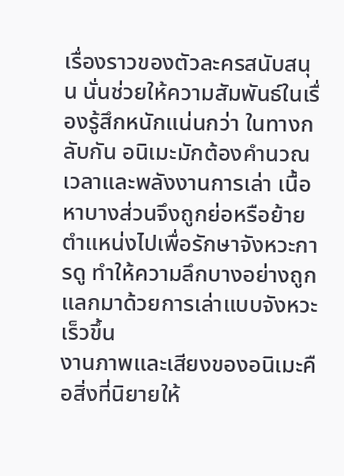เรื่องราวของตัวละครสนับสนุน นั่นช่วยให้ความสัมพันธ์ในเรื่องรู้สึกหนักแน่นกว่า ในทางกลับกัน อนิเมะมักต้องคำนวณเวลาและพลังงานการเล่า เนื้อหาบางส่วนจึงถูกย่อหรือย้ายตำแหน่งไปเพื่อรักษาจังหวะการดู ทำให้ความลึกบางอย่างถูกแลกมาด้วยการเล่าแบบจังหวะเร็วขึ้น
งานภาพและเสียงของอนิเมะคือสิ่งที่นิยายให้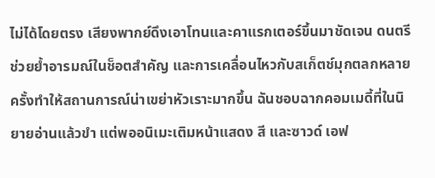ไม่ได้โดยตรง เสียงพากย์ดึงเอาโทนและคาแรกเตอร์ขึ้นมาชัดเจน ดนตรีช่วยย้ำอารมณ์ในช็อตสำคัญ และการเคลื่อนไหวกับสเก็ตช์มุกตลกหลายครั้งทำให้สถานการณ์น่าเขย่าหัวเราะมากขึ้น ฉันชอบฉากคอมเมดี้ที่ในนิยายอ่านแล้วขำ แต่พออนิเมะเติมหน้าแสดง สี และซาวด์ เอฟ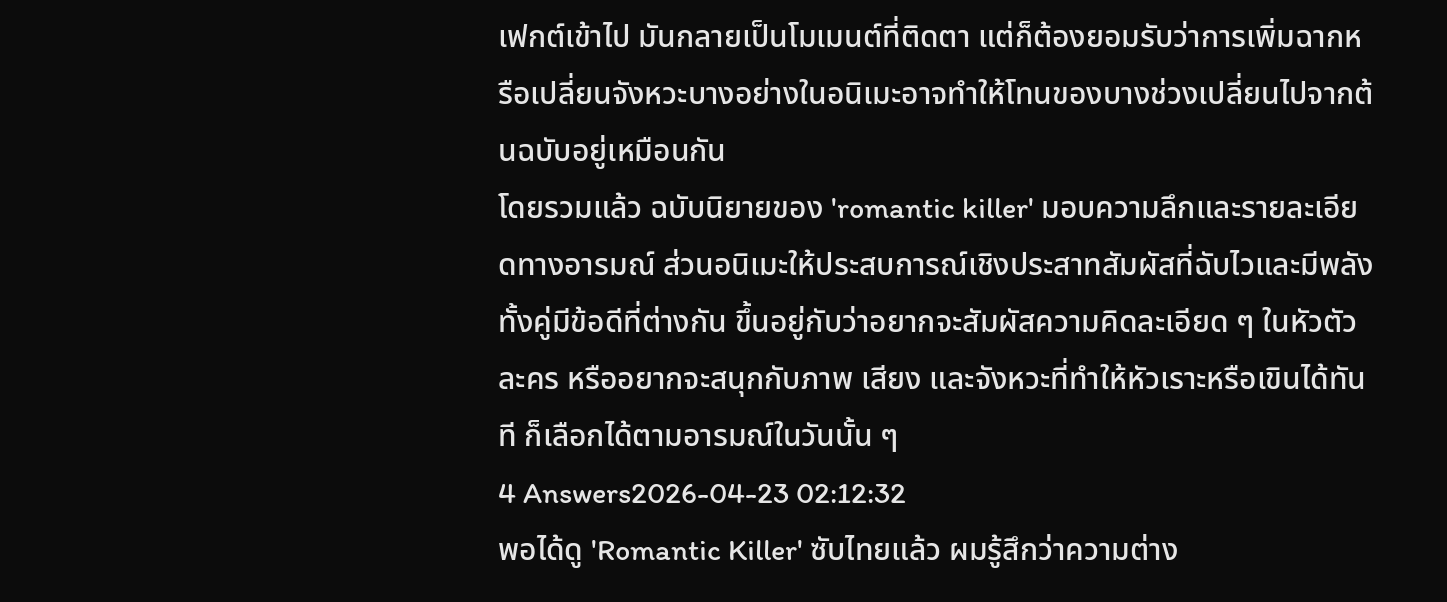เฟกต์เข้าไป มันกลายเป็นโมเมนต์ที่ติดตา แต่ก็ต้องยอมรับว่าการเพิ่มฉากหรือเปลี่ยนจังหวะบางอย่างในอนิเมะอาจทำให้โทนของบางช่วงเปลี่ยนไปจากต้นฉบับอยู่เหมือนกัน
โดยรวมแล้ว ฉบับนิยายของ 'romantic killer' มอบความลึกและรายละเอียดทางอารมณ์ ส่วนอนิเมะให้ประสบการณ์เชิงประสาทสัมผัสที่ฉับไวและมีพลัง ทั้งคู่มีข้อดีที่ต่างกัน ขึ้นอยู่กับว่าอยากจะสัมผัสความคิดละเอียด ๆ ในหัวตัวละคร หรืออยากจะสนุกกับภาพ เสียง และจังหวะที่ทำให้หัวเราะหรือเขินได้ทันที ก็เลือกได้ตามอารมณ์ในวันนั้น ๆ
4 Answers2026-04-23 02:12:32
พอได้ดู 'Romantic Killer' ซับไทยแล้ว ผมรู้สึกว่าความต่าง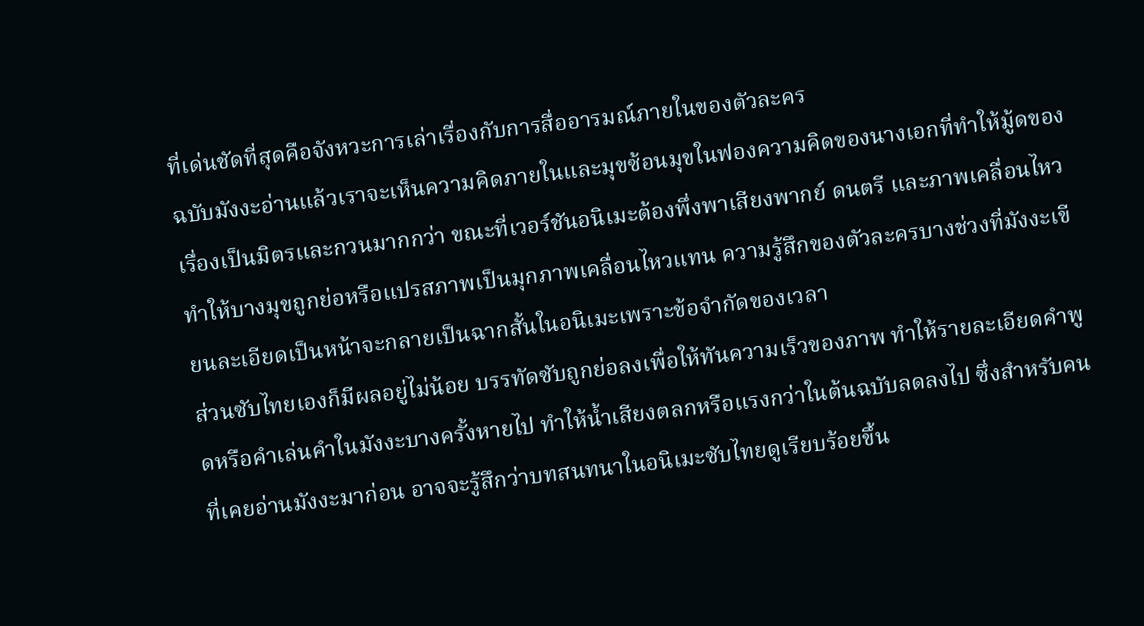ที่เด่นชัดที่สุดคือจังหวะการเล่าเรื่องกับการสื่ออารมณ์ภายในของตัวละคร
ฉบับมังงะอ่านแล้วเราจะเห็นความคิดภายในและมุขซ้อนมุขในฟองความคิดของนางเอกที่ทำให้มู้ดของเรื่องเป็นมิตรและกวนมากกว่า ขณะที่เวอร์ชันอนิเมะต้องพึ่งพาเสียงพากย์ ดนตรี และภาพเคลื่อนไหว ทำให้บางมุขถูกย่อหรือแปรสภาพเป็นมุกภาพเคลื่อนไหวแทน ความรู้สึกของตัวละครบางช่วงที่มังงะเขียนละเอียดเป็นหน้าจะกลายเป็นฉากสั้นในอนิเมะเพราะข้อจำกัดของเวลา
ส่วนซับไทยเองก็มีผลอยู่ไม่น้อย บรรทัดซับถูกย่อลงเพื่อให้ทันความเร็วของภาพ ทำให้รายละเอียดคำพูดหรือคำเล่นคำในมังงะบางครั้งหายไป ทำให้น้ำเสียงตลกหรือแรงกว่าในต้นฉบับลดลงไป ซึ่งสำหรับคนที่เคยอ่านมังงะมาก่อน อาจจะรู้สึกว่าบทสนทนาในอนิเมะซับไทยดูเรียบร้อยขึ้น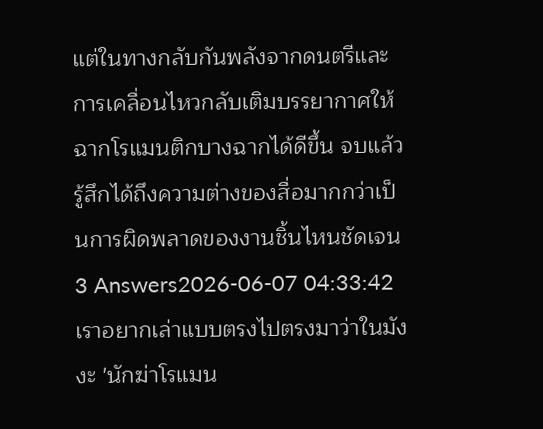แต่ในทางกลับกันพลังจากดนตรีและการเคลื่อนไหวกลับเติมบรรยากาศให้ฉากโรแมนติกบางฉากได้ดีขึ้น จบแล้วรู้สึกได้ถึงความต่างของสื่อมากกว่าเป็นการผิดพลาดของงานชิ้นไหนชัดเจน
3 Answers2026-06-07 04:33:42
เราอยากเล่าแบบตรงไปตรงมาว่าในมังงะ 'นักฆ่าโรแมน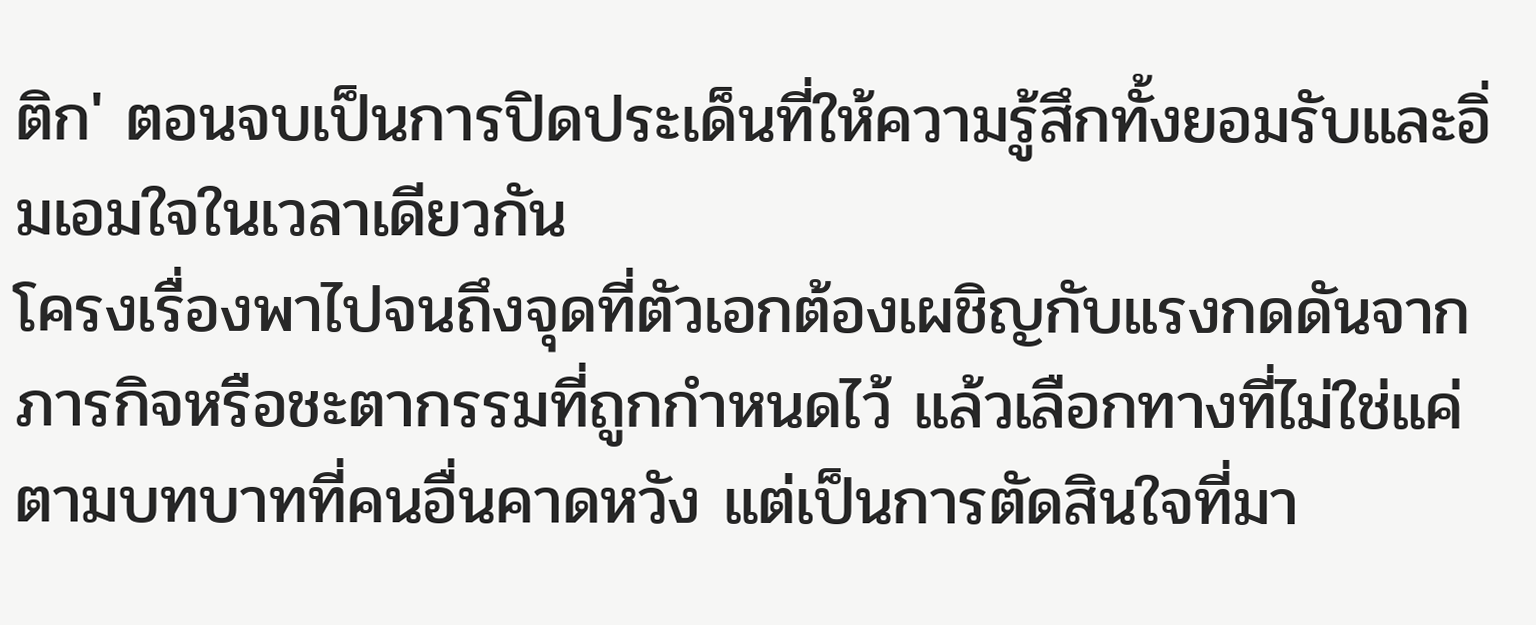ติก' ตอนจบเป็นการปิดประเด็นที่ให้ความรู้สึกทั้งยอมรับและอิ่มเอมใจในเวลาเดียวกัน
โครงเรื่องพาไปจนถึงจุดที่ตัวเอกต้องเผชิญกับแรงกดดันจากภารกิจหรือชะตากรรมที่ถูกกำหนดไว้ แล้วเลือกทางที่ไม่ใช่แค่ตามบทบาทที่คนอื่นคาดหวัง แต่เป็นการตัดสินใจที่มา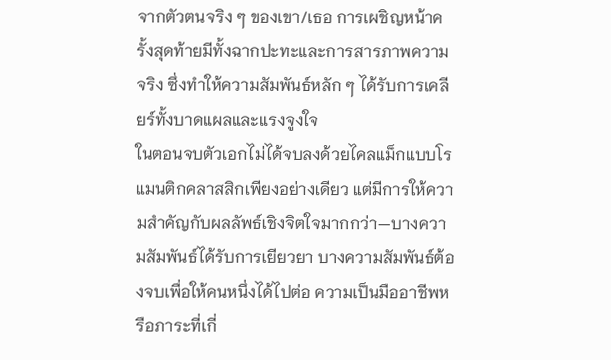จากตัวตนจริง ๆ ของเขา/เธอ การเผชิญหน้าครั้งสุดท้ายมีทั้งฉากปะทะและการสารภาพความจริง ซึ่งทำให้ความสัมพันธ์หลัก ๆ ได้รับการเคลียร์ทั้งบาดแผลและแรงจูงใจ
ในตอนจบตัวเอกไม่ได้จบลงด้วยไคลแม็กแบบโรแมนติกคลาสสิกเพียงอย่างเดียว แต่มีการให้ความสำคัญกับผลลัพธ์เชิงจิตใจมากกว่า—บางความสัมพันธ์ได้รับการเยียวยา บางความสัมพันธ์ต้องจบเพื่อให้คนหนึ่งได้ไปต่อ ความเป็นมืออาชีพหรือภาระที่เกี่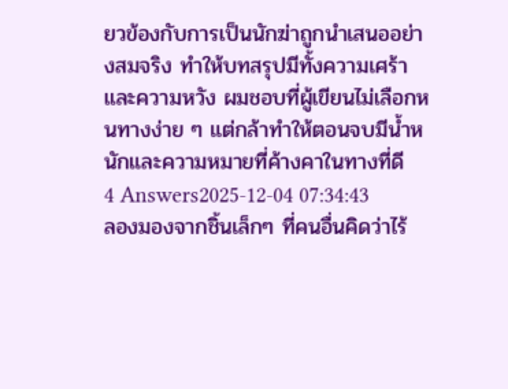ยวข้องกับการเป็นนักฆ่าถูกนำเสนออย่างสมจริง ทำให้บทสรุปมีทั้งความเศร้าและความหวัง ผมชอบที่ผู้เขียนไม่เลือกหนทางง่าย ๆ แต่กล้าทำให้ตอนจบมีน้ำหนักและความหมายที่ค้างคาในทางที่ดี
4 Answers2025-12-04 07:34:43
ลองมองจากชิ้นเล็กๆ ที่คนอื่นคิดว่าไร้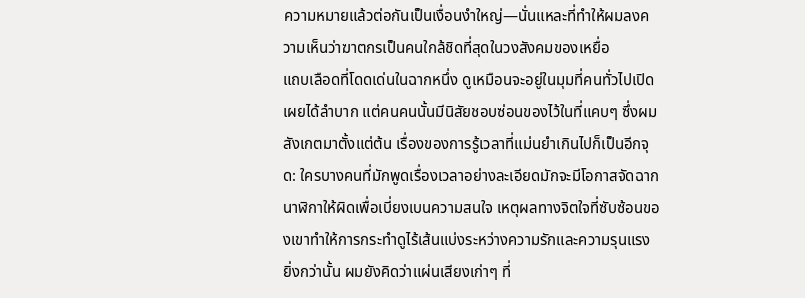ความหมายแล้วต่อกันเป็นเงื่อนงำใหญ่—นั่นแหละที่ทำให้ผมลงความเห็นว่าฆาตกรเป็นคนใกล้ชิดที่สุดในวงสังคมของเหยื่อ
แถบเลือดที่โดดเด่นในฉากหนึ่ง ดูเหมือนจะอยู่ในมุมที่คนทั่วไปเปิดเผยได้ลำบาก แต่คนคนนั้นมีนิสัยชอบซ่อนของไว้ในที่แคบๆ ซึ่งผมสังเกตมาตั้งแต่ต้น เรื่องของการรู้เวลาที่แม่นยำเกินไปก็เป็นอีกจุด: ใครบางคนที่มักพูดเรื่องเวลาอย่างละเอียดมักจะมีโอกาสจัดฉากนาฬิกาให้ผิดเพื่อเบี่ยงเบนความสนใจ เหตุผลทางจิตใจที่ซับซ้อนของเขาทำให้การกระทำดูไร้เส้นแบ่งระหว่างความรักและความรุนแรง
ยิ่งกว่านั้น ผมยังคิดว่าแผ่นเสียงเก่าๆ ที่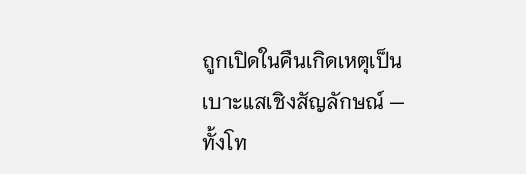ถูกเปิดในคืนเกิดเหตุเป็นเบาะแสเชิงสัญลักษณ์ — ทั้งโท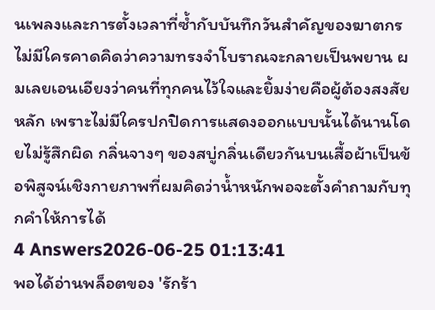นเพลงและการตั้งเวลาที่ซ้ำกับบันทึกวันสำคัญของฆาตกร ไม่มีใครคาดคิดว่าความทรงจำโบราณจะกลายเป็นพยาน ผมเลยเอนเอียงว่าคนที่ทุกคนไว้ใจและยิ้มง่ายคือผู้ต้องสงสัยหลัก เพราะไม่มีใครปกปิดการแสดงออกแบบนั้นได้นานโดยไม่รู้สึกผิด กลิ่นจางๆ ของสบู่กลิ่นเดียวกันบนเสื้อผ้าเป็นข้อพิสูจน์เชิงกายภาพที่ผมคิดว่าน้ำหนักพอจะตั้งคำถามกับทุกคำให้การได้
4 Answers2026-06-25 01:13:41
พอได้อ่านพล็อตของ 'รักร้า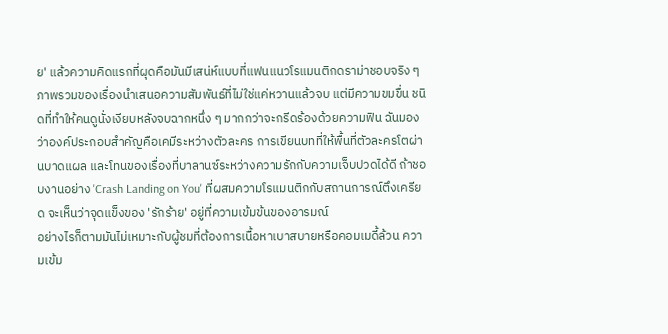ย' แล้วความคิดแรกที่ผุดคือมันมีเสน่ห์แบบที่แฟนแนวโรแมนติกดราม่าชอบจริง ๆ
ภาพรวมของเรื่องนำเสนอความสัมพันธ์ที่ไม่ใช่แค่หวานแล้วจบ แต่มีความขมขื่น ชนิดที่ทำให้คนดูนั่งเงียบหลังจบฉากหนึ่ง ๆ มากกว่าจะกรีดร้องด้วยความฟิน ฉันมองว่าองค์ประกอบสำคัญคือเคมีระหว่างตัวละคร การเขียนบทที่ให้พื้นที่ตัวละครโตผ่านบาดแผล และโทนของเรื่องที่บาลานซ์ระหว่างความรักกับความเจ็บปวดได้ดี ถ้าชอบงานอย่าง 'Crash Landing on You' ที่ผสมความโรแมนติกกับสถานการณ์ตึงเครียด จะเห็นว่าจุดแข็งของ 'รักร้าย' อยู่ที่ความเข้มข้นของอารมณ์
อย่างไรก็ตามมันไม่เหมาะกับผู้ชมที่ต้องการเนื้อหาเบาสบายหรือคอมเมดี้ล้วน ความเข้ม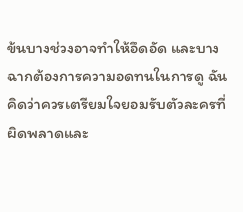ข้นบางช่วงอาจทำให้อึดอัด และบางฉากต้องการความอดทนในการดู ฉันคิดว่าควรเตรียมใจยอมรับตัวละครที่ผิดพลาดและ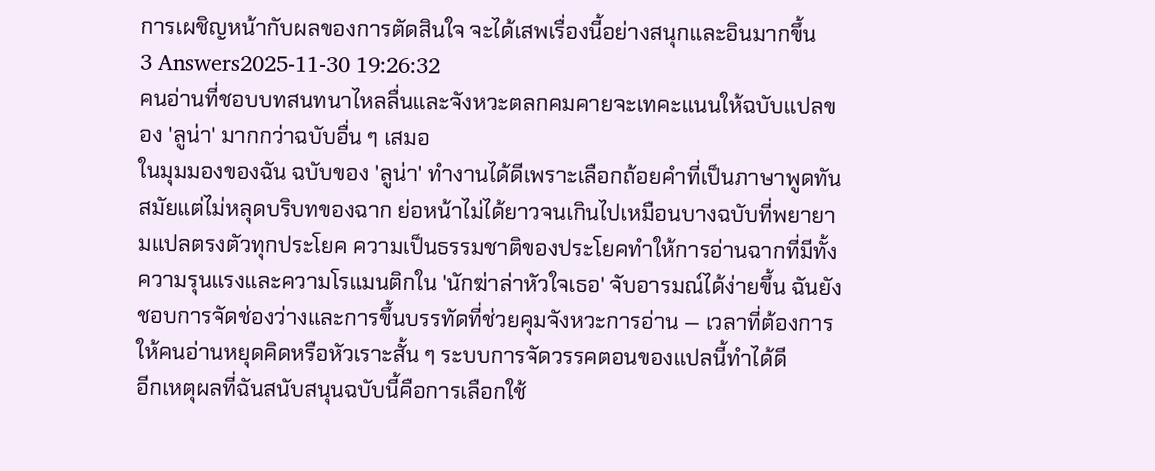การเผชิญหน้ากับผลของการตัดสินใจ จะได้เสพเรื่องนี้อย่างสนุกและอินมากขึ้น
3 Answers2025-11-30 19:26:32
คนอ่านที่ชอบบทสนทนาไหลลื่นและจังหวะตลกคมคายจะเทคะแนนให้ฉบับแปลของ 'ลูน่า' มากกว่าฉบับอื่น ๆ เสมอ
ในมุมมองของฉัน ฉบับของ 'ลูน่า' ทำงานได้ดีเพราะเลือกถ้อยคำที่เป็นภาษาพูดทันสมัยแต่ไม่หลุดบริบทของฉาก ย่อหน้าไม่ได้ยาวจนเกินไปเหมือนบางฉบับที่พยายามแปลตรงตัวทุกประโยค ความเป็นธรรมชาติของประโยคทำให้การอ่านฉากที่มีทั้งความรุนแรงและความโรแมนติกใน 'นักฆ่าล่าหัวใจเธอ' จับอารมณ์ได้ง่ายขึ้น ฉันยังชอบการจัดช่องว่างและการขึ้นบรรทัดที่ช่วยคุมจังหวะการอ่าน — เวลาที่ต้องการให้คนอ่านหยุดคิดหรือหัวเราะสั้น ๆ ระบบการจัดวรรคตอนของแปลนี้ทำได้ดี
อีกเหตุผลที่ฉันสนับสนุนฉบับนี้คือการเลือกใช้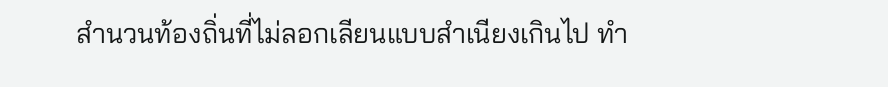สำนวนท้องถิ่นที่ไม่ลอกเลียนแบบสำเนียงเกินไป ทำ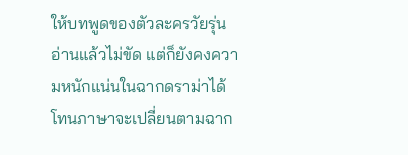ให้บทพูดของตัวละครวัยรุ่นอ่านแล้วไม่ขัด แต่ก็ยังคงความหนักแน่นในฉากดราม่าได้ โทนภาษาจะเปลี่ยนตามฉาก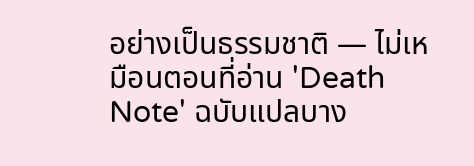อย่างเป็นธรรมชาติ — ไม่เหมือนตอนที่อ่าน 'Death Note' ฉบับแปลบาง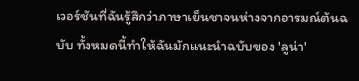เวอร์ชันที่ฉันรู้สึกว่าภาษาเย็นชาจนห่างจากอารมณ์ต้นฉบับ ทั้งหมดนี้ทำให้ฉันมักแนะนำฉบับของ 'ลูน่า'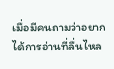เมื่อมีคนถามว่าอยากได้การอ่านที่ลื่นไหล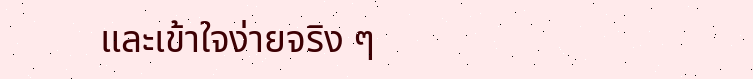และเข้าใจง่ายจริง ๆ